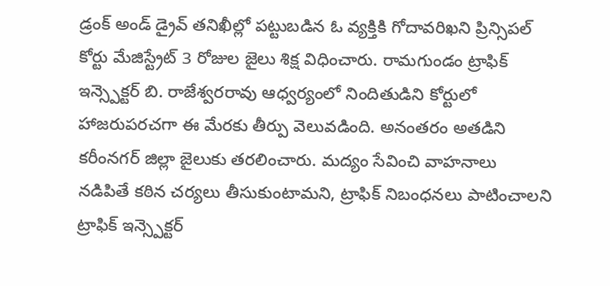డ్రంక్ అండ్ డ్రైవ్ తనిఖీల్లో పట్టుబడిన ఓ వ్యక్తికి గోదావరిఖని ప్రిన్సిపల్ కోర్టు మేజిస్ట్రేట్ 3 రోజుల జైలు శిక్ష విధించారు. రామగుండం ట్రాఫిక్ ఇన్స్పెక్టర్ బి. రాజేశ్వరరావు ఆధ్వర్యంలో నిందితుడిని కోర్టులో హాజరుపరచగా ఈ మేరకు తీర్పు వెలువడింది. అనంతరం అతడిని కరీంనగర్ జిల్లా జైలుకు తరలించారు. మద్యం సేవించి వాహనాలు నడిపితే కఠిన చర్యలు తీసుకుంటామని, ట్రాఫిక్ నిబంధనలు పాటించాలని ట్రాఫిక్ ఇన్స్పెక్టర్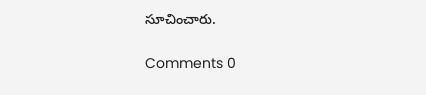సూచించారు.

Comments 0